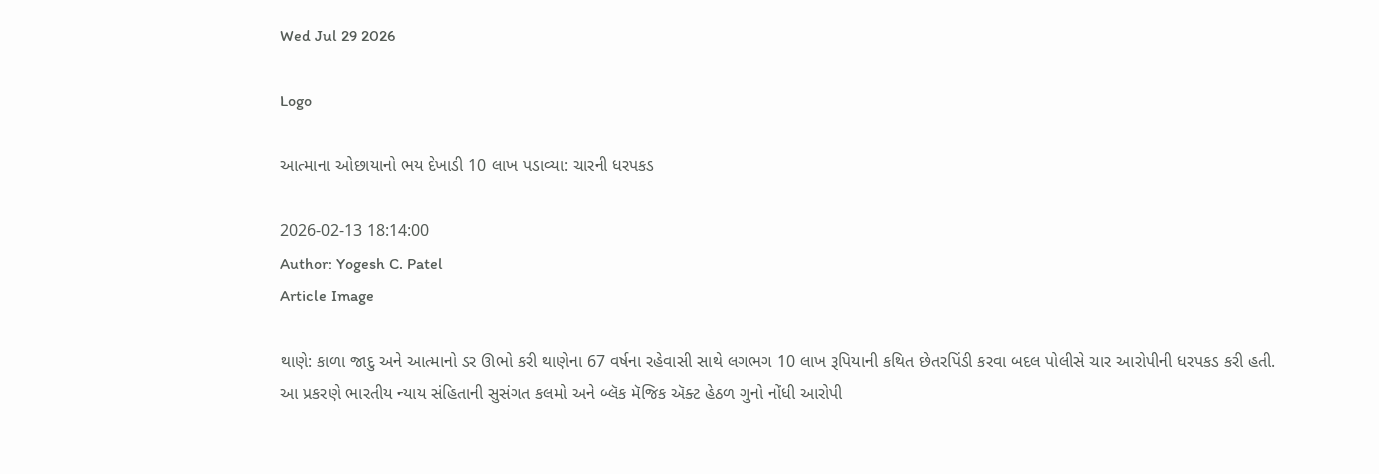Wed Jul 29 2026

Logo

આત્માના ઓછાયાનો ભય દેખાડી 10 લાખ પડાવ્યા: ચારની ધરપકડ

2026-02-13 18:14:00
Author: Yogesh C. Patel
Article Image

થાણે: કાળા જાદુ અને આત્માનો ડર ઊભો કરી થાણેના 67 વર્ષના રહેવાસી સાથે લગભગ 10 લાખ રૂપિયાની કથિત છેતરપિંડી કરવા બદલ પોલીસે ચાર આરોપીની ધરપકડ કરી હતી.
આ પ્રકરણે ભારતીય ન્યાય સંહિતાની સુસંગત કલમો અને બ્લૅક મૅજિક ઍક્ટ હેઠળ ગુનો નોંધી આરોપી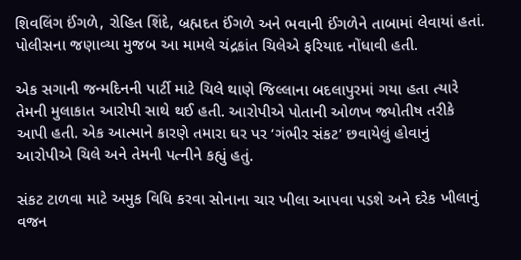શિવલિંગ ઈંગળે, રોહિત શિંદે, બ્રહ્મદત ઈંગળે અને ભવાની ઈંગળેને તાબામાં લેવાયાં હતાં.
પોલીસના જણાવ્યા મુજબ આ મામલે ચંદ્રકાંત ચિલેએ ફરિયાદ નોંધાવી હતી.

એક સગાની જન્મદિનની પાર્ટી માટે ચિલે થાણે જિલ્લાના બદલાપુરમાં ગયા હતા ત્યારે તેમની મુલાકાત આરોપી સાથે થઈ હતી. આરોપીએ પોતાની ઓળખ જ્યોતીષ તરીકે આપી હતી. એક આત્માને કારણે તમારા ઘર પર ‘ગંભીર સંકટ’ છવાયેલું હોવાનું આરોપીએ ચિલે અને તેમની પત્નીને કહ્યું હતું.

સંકટ ટાળવા માટે અમુક વિધિ કરવા સોનાના ચાર ખીલા આપવા પડશે અને દરેક ખીલાનું વજન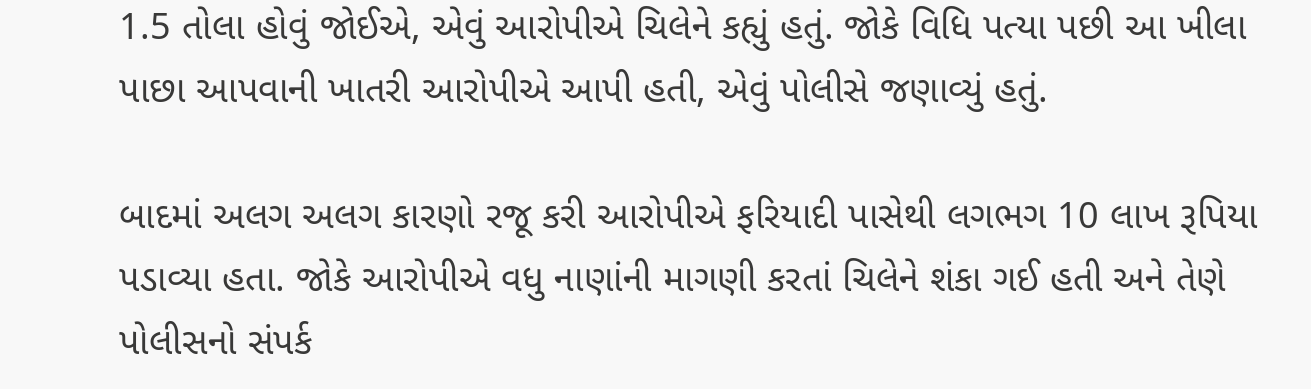1.5 તોલા હોવું જોઈએ, એવું આરોપીએ ચિલેને કહ્યું હતું. જોકે વિધિ પત્યા પછી આ ખીલા પાછા આપવાની ખાતરી આરોપીએ આપી હતી, એવું પોલીસે જણાવ્યું હતું.

બાદમાં અલગ અલગ કારણો રજૂ કરી આરોપીએ ફરિયાદી પાસેથી લગભગ 10 લાખ રૂપિયા પડાવ્યા હતા. જોકે આરોપીએ વધુ નાણાંની માગણી કરતાં ચિલેને શંકા ગઈ હતી અને તેણે પોલીસનો સંપર્ક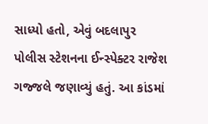સાધ્યો હતો, એવું બદલાપુર પોલીસ સ્ટેશનના ઈન્સ્પેક્ટર રાજેશ ગજ્જલે જણાવ્યું હતું. આ કાંડમાં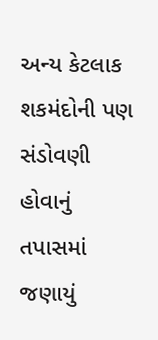અન્ય કેટલાક શકમંદોની પણ સંડોવણી હોવાનું તપાસમાં જણાયું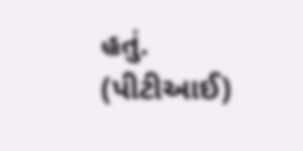હતું. (પીટીઆઈ)